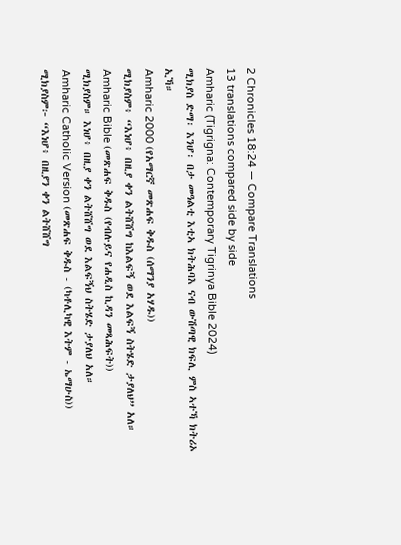2 Chronicles 18:24 — Compare Translations
13 translations compared side by side
Amharic (Tigrigna: Contemporary Tigrinya Bible 2024)
ሚክያስ ድማ፡ እንሆ፡ በታ መዓልቲ እቲኣ ክትሕባእ ናብ ውሽጣዊ ክፍሊ ምስ ኣተኻ ክትሪኦ ኢኻ።
Amharic 2000 (የአማርኛ መጽሐፍ ቅዱስ (ሰማንያ አሃዱ))
ሚክያስም፥ “እነሆ፥ በዚያ ቀን ልትሸሸግ ከእልፍኝ ወደ እልፍኝ ስትሄድ ታያለህ” አለ።
Amharic Bible (መጽሐፍ ቅዱስ (የብሉይና የሐዲስ ኪዳን መጻሕፍት))
ሚክያስም። እነሆ፥ በዚያ ቀን ልትሸሸግ ወደ እልፍኝህ ስትሄድ ታያለህ አለ።
Amharic Catholic Version (መጽሐፍ ቅዱስ - (ካቶሊካዊ እትም - ኤማሁስ))
ሚክያስም፦ “እነሆ፥ በዚያን ቀን ልትሸሸግ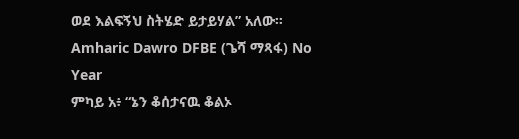ወደ እልፍኝህ ስትሄድ ይታይሃል” አለው።
Amharic Dawro DFBE (ጌሻ ማጻፋ) No Year
ምካይ አ፥ “ኔን ቆሰታናዉ ቆልኦ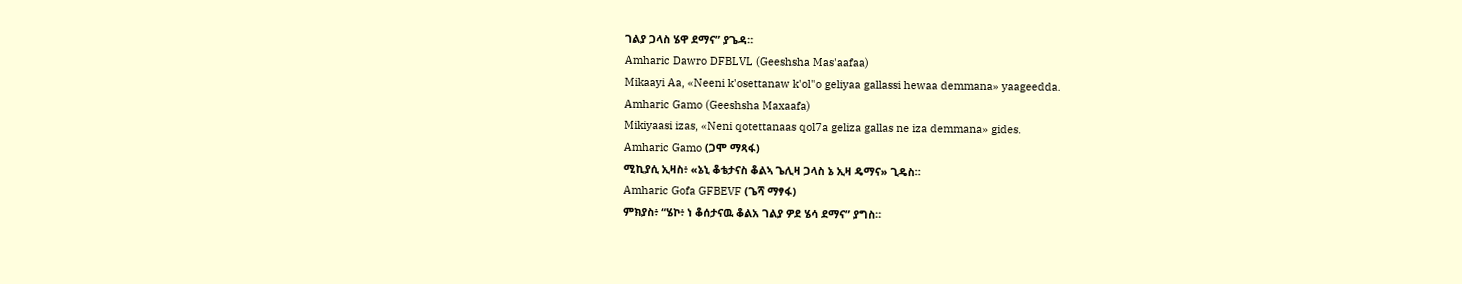ገልያ ጋላስ ሄዋ ደማና” ያጌዳ።
Amharic Dawro DFBLVL (Geeshsha Mas'aafaa)
Mikaayi Aa, «Neeni k'osettanaw k'ol"o geliyaa gallassi hewaa demmana» yaageedda.
Amharic Gamo (Geeshsha Maxaafa)
Mikiyaasi izas, «Neni qotettanaas qol7a geliza gallas ne iza demmana» gides.
Amharic Gamo (ጋሞ ማጻፋ)
ሚኪያሲ ኢዛስ፥ «ኔኒ ቆቴታናስ ቆልኣ ጌሊዛ ጋላስ ኔ ኢዛ ዴማና» ጊዴስ።
Amharic Gofa GFBEVF (ጌሻ ማፃፋ)
ምክያስ፥ “ሄኮ፥ ነ ቆሰታናዉ ቆልአ ገልያ ዎደ ሄሳ ደማና” ያግስ።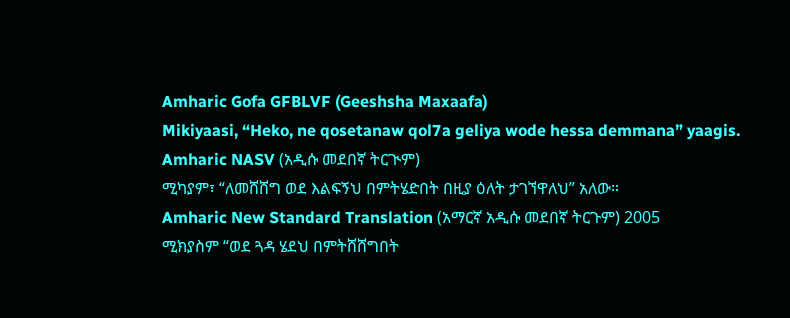Amharic Gofa GFBLVF (Geeshsha Maxaafa)
Mikiyaasi, “Heko, ne qosetanaw qol7a geliya wode hessa demmana” yaagis.
Amharic NASV (አዲሱ መደበኛ ትርጒም)
ሚካያም፣ “ለመሸሸግ ወደ እልፍኝህ በምትሄድበት በዚያ ዕለት ታገኘዋለህ” አለው።
Amharic New Standard Translation (አማርኛ አዲሱ መደበኛ ትርጉም) 2005
ሚክያስም “ወደ ጓዳ ሄደህ በምትሸሸግበት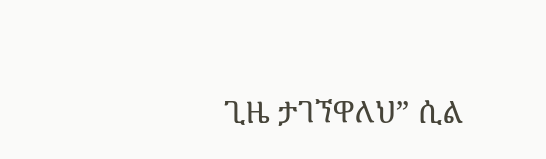ጊዜ ታገኘዋለህ” ሲል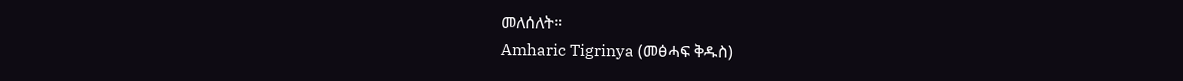መለሰለት።
Amharic Tigrinya (መፅሓፍ ቅዱስ)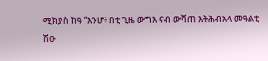ሚክያስ ከዓ “እንሆ፥ በቲ ጊዜ ውግእ ናብ ውሻጠ እትሕብአላ መዓልቲ ሽዑ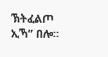ኽትፈልጦ ኢኻ” በሎ።